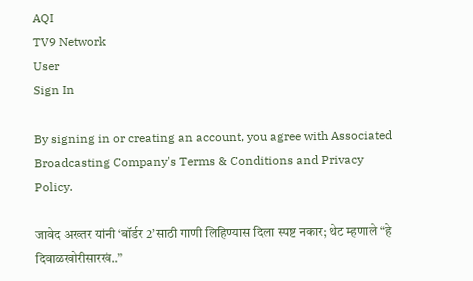AQI
TV9 Network
User
Sign In

By signing in or creating an account, you agree with Associated Broadcasting Company's Terms & Conditions and Privacy Policy.

जावेद अख्तर यांनी ‘बॉर्डर 2’साठी गाणी लिहिण्यास दिला स्पष्ट नकार; थेट म्हणाले “हे दिवाळखोरीसारखं..”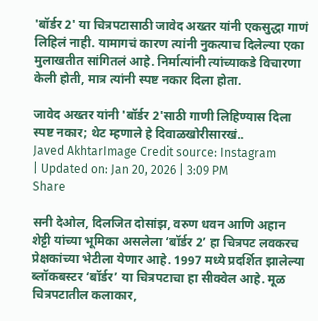'बॉर्डर 2' या चित्रपटासाठी जावेद अख्तर यांनी एकसुद्धा गाणं लिहिलं नाही. यामागचं कारण त्यांनी नुकत्याच दिलेल्या एका मुलाखतीत सांगितलं आहे. निर्मात्यांनी त्यांच्याकडे विचारणा केली होती, मात्र त्यांनी स्पष्ट नकार दिला होता.

जावेद अख्तर यांनी 'बॉर्डर 2'साठी गाणी लिहिण्यास दिला स्पष्ट नकार; थेट म्हणाले हे दिवाळखोरीसारखं..
Javed AkhtarImage Credit source: Instagram
| Updated on: Jan 20, 2026 | 3:09 PM
Share

सनी देओल, दिलजित दोसांझ, वरुण धवन आणि अहान शेट्टी यांच्या भूमिका असलेला ‘बॉर्डर 2’ हा चित्रपट लवकरच प्रेक्षकांच्या भेटीला येणार आहे. 1997 मध्ये प्रदर्शित झालेल्या ब्लॉकबस्टर ‘बॉर्डर’ या चित्रपटाचा हा सीक्वेल आहे. मूळ चित्रपटातील कलाकार,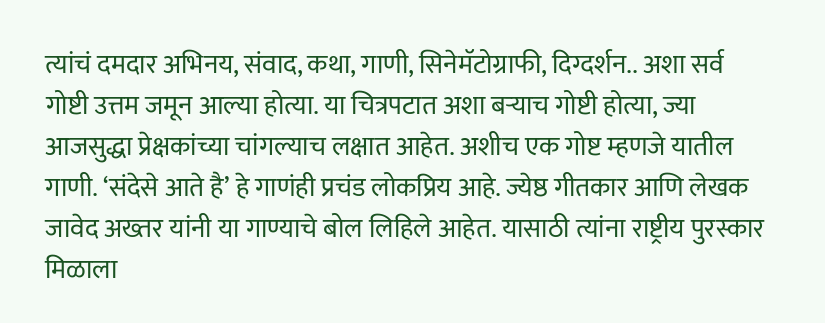त्यांचं दमदार अभिनय, संवाद, कथा, गाणी, सिनेमॅटोग्राफी, दिग्दर्शन.. अशा सर्व गोष्टी उत्तम जमून आल्या होत्या. या चित्रपटात अशा बऱ्याच गोष्टी होत्या, ज्या आजसुद्धा प्रेक्षकांच्या चांगल्याच लक्षात आहेत. अशीच एक गोष्ट म्हणजे यातील गाणी. ‘संदेसे आते है’ हे गाणंही प्रचंड लोकप्रिय आहे. ज्येष्ठ गीतकार आणि लेखक जावेद अख्तर यांनी या गाण्याचे बोल लिहिले आहेत. यासाठी त्यांना राष्ट्रीय पुरस्कार मिळाला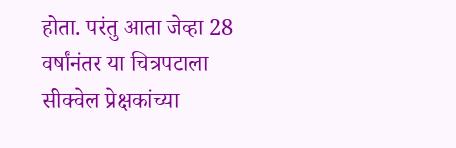होता. परंतु आता जेव्हा 28 वर्षांनंतर या चित्रपटाला सीक्वेल प्रेक्षकांच्या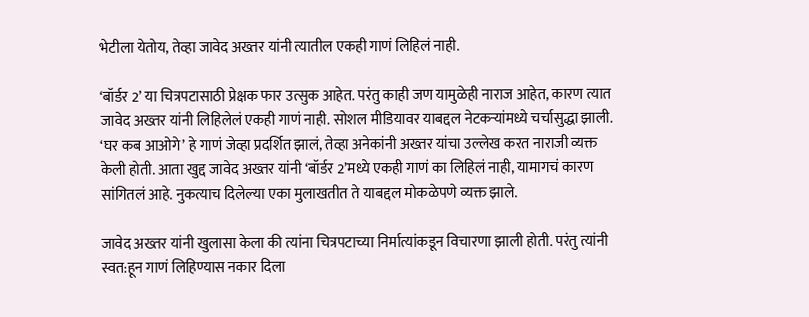भेटीला येतोय, तेव्हा जावेद अख्तर यांनी त्यातील एकही गाणं लिहिलं नाही.

‘बॉर्डर 2’ या चित्रपटासाठी प्रेक्षक फार उत्सुक आहेत. परंतु काही जण यामुळेही नाराज आहेत, कारण त्यात जावेद अख्तर यांनी लिहिलेलं एकही गाणं नाही. सोशल मीडियावर याबद्दल नेटकऱ्यांमध्ये चर्चासुद्धा झाली. ‘घर कब आओगे’ हे गाणं जेव्हा प्रदर्शित झालं, तेव्हा अनेकांनी अख्तर यांचा उल्लेख करत नाराजी व्यक्त केली होती. आता खुद्द जावेद अख्तर यांनी ‘बॉर्डर 2’मध्ये एकही गाणं का लिहिलं नाही, यामागचं कारण सांगितलं आहे. नुकत्याच दिलेल्या एका मुलाखतीत ते याबद्दल मोकळेपणे व्यक्त झाले.

जावेद अख्तर यांनी खुलासा केला की त्यांना चित्रपटाच्या निर्मात्यांकडून विचारणा झाली होती. परंतु त्यांनी स्वत:हून गाणं लिहिण्यास नकार दिला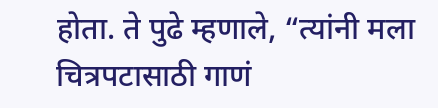होता. ते पुढे म्हणाले, “त्यांनी मला चित्रपटासाठी गाणं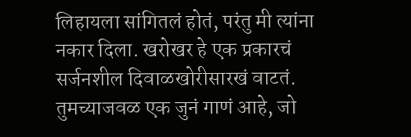लिहायला सांगितलं होतं, परंतु मी त्यांना नकार दिला. खरोखर हे एक प्रकारचं सर्जनशील दिवाळखोरीसारखं वाटतं. तुमच्याजवळ एक जुनं गाणं आहे, जो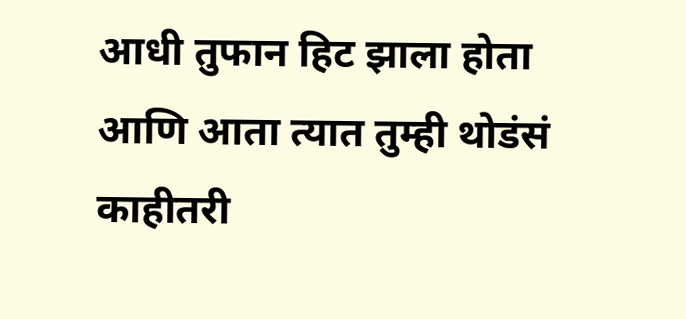आधी तुफान हिट झाला होता आणि आता त्यात तुम्ही थोडंसं काहीतरी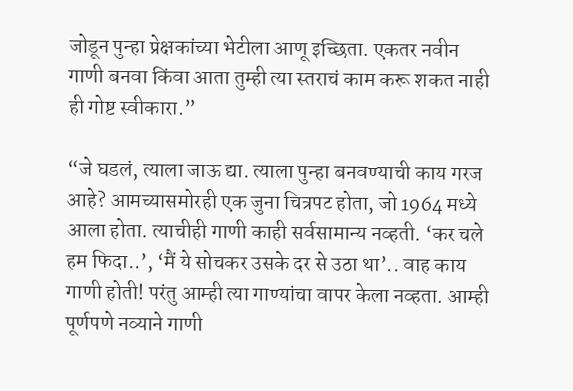जोडून पुन्हा प्रेक्षकांच्या भेटीला आणू इच्छिता. एकतर नवीन गाणी बनवा किंवा आता तुम्ही त्या स्तराचं काम करू शकत नाही ही गोष्ट स्वीकारा.”

“जे घडलं, त्याला जाऊ द्या. त्याला पुन्हा बनवण्याची काय गरज आहे? आमच्यासमोरही एक जुना चित्रपट होता, जो 1964 मध्ये आला होता. त्याचीही गाणी काही सर्वसामान्य नव्हती. ‘कर चले हम फिदा..’, ‘मैं ये सोचकर उसके दर से उठा था’.. वाह काय गाणी होती! परंतु आम्ही त्या गाण्यांचा वापर केला नव्हता. आम्ही पूर्णपणे नव्याने गाणी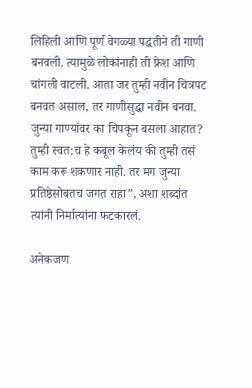लिहिली आणि पूर्ण वेगळ्या पद्धतीने ती गाणी बनवली. त्यामुळे लोकांनाही ती फ्रेश आणि चांगली वाटली. आता जर तुम्ही नवीन चित्रपट बनवत असाल, तर गाणीसुद्धा नवीन बनवा. जुन्या गाण्यांवर का चिपकून बसला आहात? तुम्ही स्वत:च हे कबूल केलंय की तुम्ही तसं काम करू शकणार नाही. तर मग जुन्या प्रतिष्ठेसोबतच जगत राहा”, अशा शब्दांत त्यांनी निर्मात्यांना फटकारलं.

अनेकजण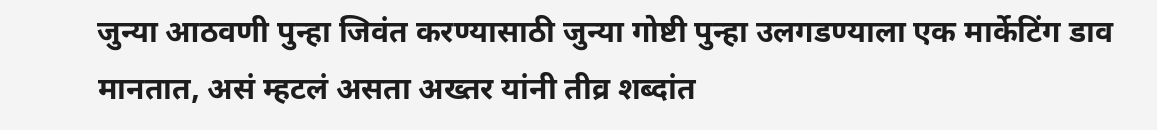जुन्या आठवणी पुन्हा जिवंत करण्यासाठी जुन्या गोष्टी पुन्हा उलगडण्याला एक मार्केटिंग डाव मानतात, असं म्हटलं असता अख्तर यांनी तीव्र शब्दांत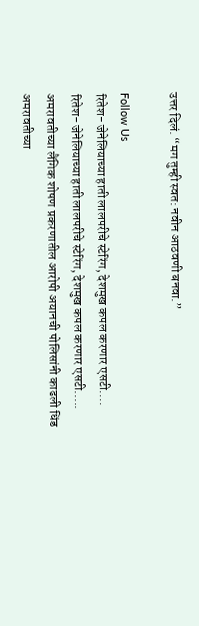उत्तर दिलं. “मग तुम्ही स्वत: नवीन आठवणी बनवा.”

Follow Us
रितेश- जेनेलियाच्या हाती लालपरीचे स्टेरिंग, देशमुख कपल करणार एसटी....
रितेश- जेनेलियाच्या हाती लालपरीचे स्टेरिंग, देशमुख कपल करणार एसटी.....
अमरावतीच्या लैंगिक शोषण प्रकरणातील आरोपी अयानची पोलिसांनी काढली धिंड
अमरावतीच्या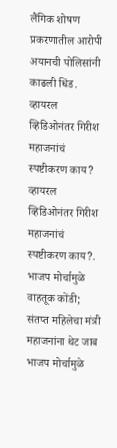लैंगिक शोषण प्रकरणातील आरोपी अयानची पोलिसांनी काढली धिंड.
व्हायरल व्हिडिओनंतर गिरीश महाजनांचं स्पष्टीकरण काय?
व्हायरल व्हिडिओनंतर गिरीश महाजनांचं स्पष्टीकरण काय?.
भाजप मोर्चामुळे वाहतूक कोंडी; संतप्त महिलेचा मंत्री महाजनांना थेट जाब
भाजप मोर्चामुळे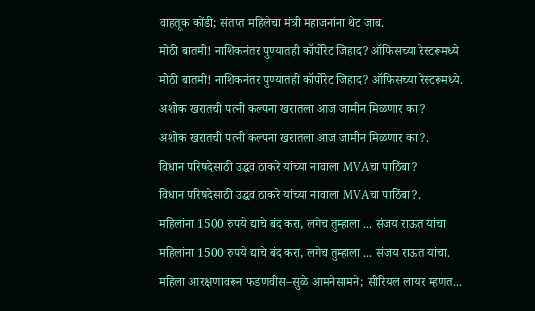वाहतूक कोंडी; संतप्त महिलेचा मंत्री महाजनांना थेट जाब.
मोठी बातमी! नाशिकनंतर पुण्यातही कॉर्पोरेट जिहाद? ऑफिसच्या रेस्टरूमध्ये
मोठी बातमी! नाशिकनंतर पुण्यातही कॉर्पोरेट जिहाद? ऑफिसच्या रेस्टरूमध्ये.
अशोक खरातची पत्नी कल्पना खरातला आज जामीन मिळणार का?
अशोक खरातची पत्नी कल्पना खरातला आज जामीन मिळणार का?.
विधान परिषदेसाठी उद्धव ठाकरे यांच्या नावाला MVAचा पाठिंबा?
विधान परिषदेसाठी उद्धव ठाकरे यांच्या नावाला MVAचा पाठिंबा?.
महिलांना 1500 रुपये द्याचे बंद करा, लगेच तुम्हाला ... संजय राऊत यांचा
महिलांना 1500 रुपये द्याचे बंद करा, लगेच तुम्हाला ... संजय राऊत यांचा.
महिला आरक्षणावरून फडणवीस–सुळे आमनेसामने; सीरियल लायर म्हणत...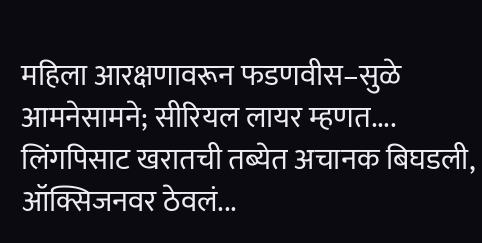महिला आरक्षणावरून फडणवीस–सुळे आमनेसामने; सीरियल लायर म्हणत....
लिंगपिसाट खरातची तब्येत अचानक बिघडली, ऑक्सिजनवर ठेवलं...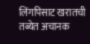लिंगपिसाट खरातची तब्येत अचानक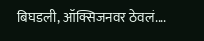बिघडली, ऑक्सिजनवर ठेवलं....